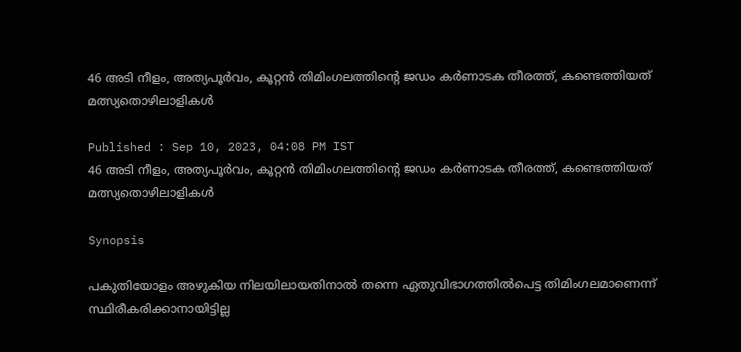46 അടി നീളം, അത്യപൂര്‍വം, കൂറ്റന്‍ തിമിംഗലത്തിന്‍റെ ജഡം കര്‍ണാടക തീരത്ത്, കണ്ടെത്തിയത് മത്സ്യതൊഴിലാളികള്‍

Published : Sep 10, 2023, 04:08 PM IST
46 അടി നീളം, അത്യപൂര്‍വം, കൂറ്റന്‍ തിമിംഗലത്തിന്‍റെ ജഡം കര്‍ണാടക തീരത്ത്, കണ്ടെത്തിയത് മത്സ്യതൊഴിലാളികള്‍

Synopsis

പകുതിയോളം അഴുകിയ നിലയിലായതിനാല്‍ തന്നെ ഏതുവിഭാഗത്തില്‍പെട്ട തിമിംഗലമാണെന്ന് സ്ഥിരീകരിക്കാനായിട്ടില്ല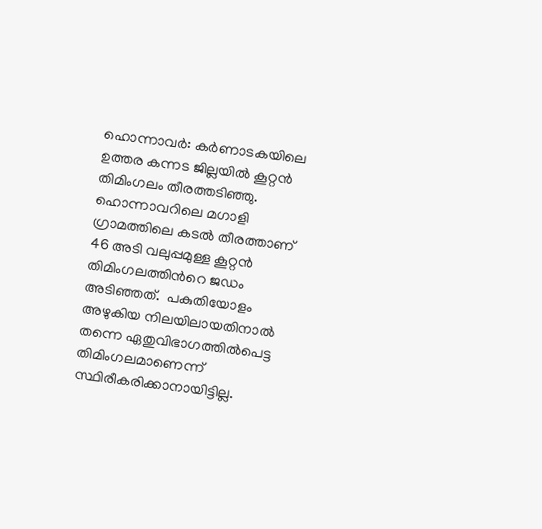ഹൊന്നാവര്‍: കര്‍ണാടകയിലെ ഉത്തര കന്നട ജില്ലയില്‍ കൂറ്റന്‍ തിമിംഗലം തീരത്തടിഞ്ഞു. ഹൊന്നാവറിലെ മഗാളി ഗ്രാമത്തിലെ കടല്‍ തീരത്താണ് 46 അടി വലുപ്പമുള്ള കൂറ്റന്‍ തിമിംഗലത്തിന്‍റെ ജഡം അടിഞ്ഞത്.  പകുതിയോളം അഴുകിയ നിലയിലായതിനാല്‍ തന്നെ ഏതുവിഭാഗത്തില്‍പെട്ട തിമിംഗലമാണെന്ന് സ്ഥിരീകരിക്കാനായിട്ടില്ല.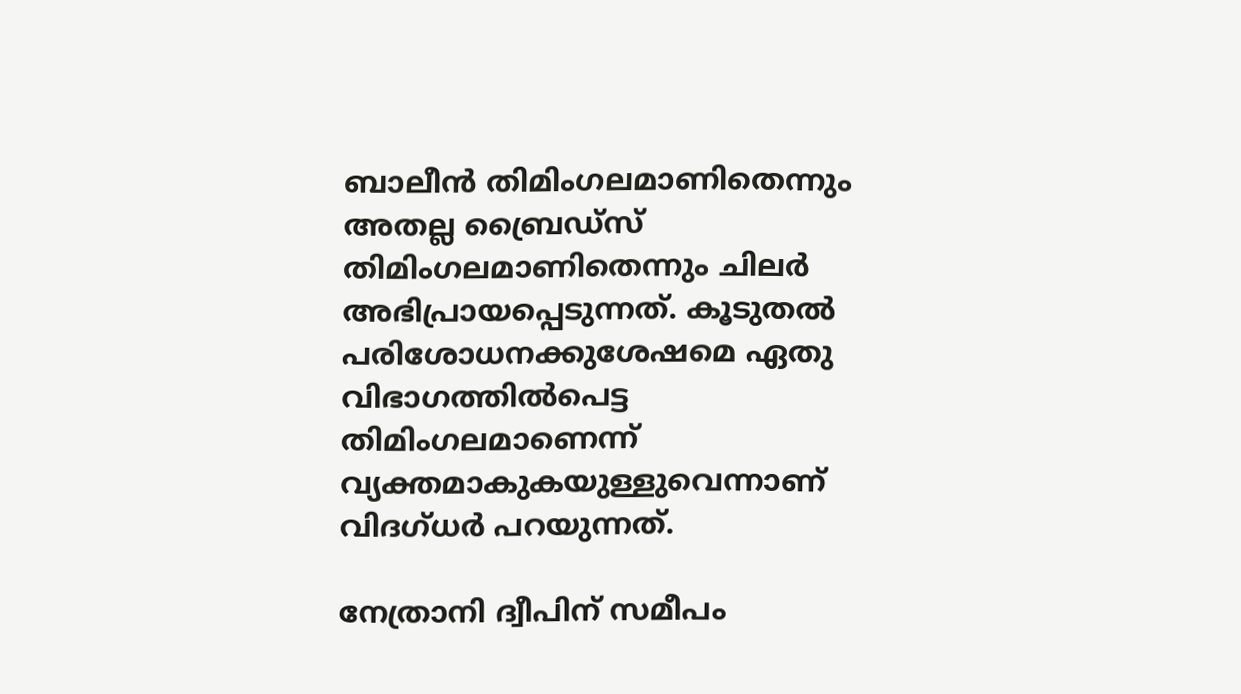ബാലീന്‍ തിമിംഗലമാണിതെന്നും അതല്ല ബ്രൈഡ്സ് തിമിംഗലമാണിതെന്നും ചിലര്‍ അഭിപ്രായപ്പെടുന്നത്. കൂടുതല്‍ പരിശോധനക്കുശേഷമെ ഏതു വിഭാഗത്തില്‍പെട്ട തിമിംഗലമാണെന്ന് വ്യക്തമാകുകയുള്ളുവെന്നാണ് വിദഗ്ധര്‍ പറയുന്നത്.

നേത്രാനി ദ്വീപിന് സമീപം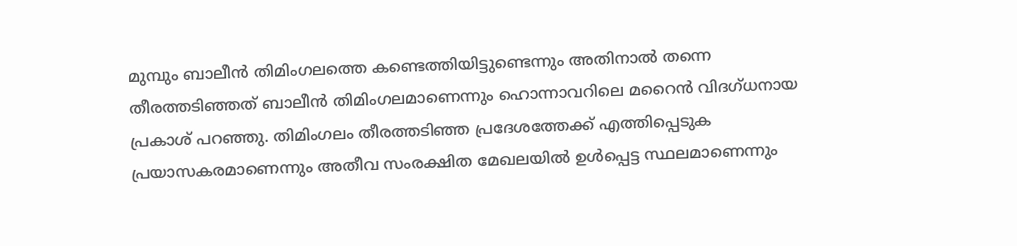മുമ്പും ബാലീന്‍ തിമിംഗലത്തെ കണ്ടെത്തിയിട്ടുണ്ടെന്നും അതിനാല്‍ തന്നെ തീരത്തടിഞ്ഞത് ബാലീന്‍ തിമിംഗലമാണെന്നും ഹൊന്നാവറിലെ മറൈന്‍ വിദഗ്ധനായ പ്രകാശ് പറഞ്ഞു. തിമിംഗലം തീരത്തടിഞ്ഞ പ്രദേശത്തേക്ക് എത്തിപ്പെടുക പ്രയാസകരമാണെന്നും അതീവ സംരക്ഷിത മേഖലയില്‍ ഉള്‍പ്പെട്ട സ്ഥലമാണെന്നും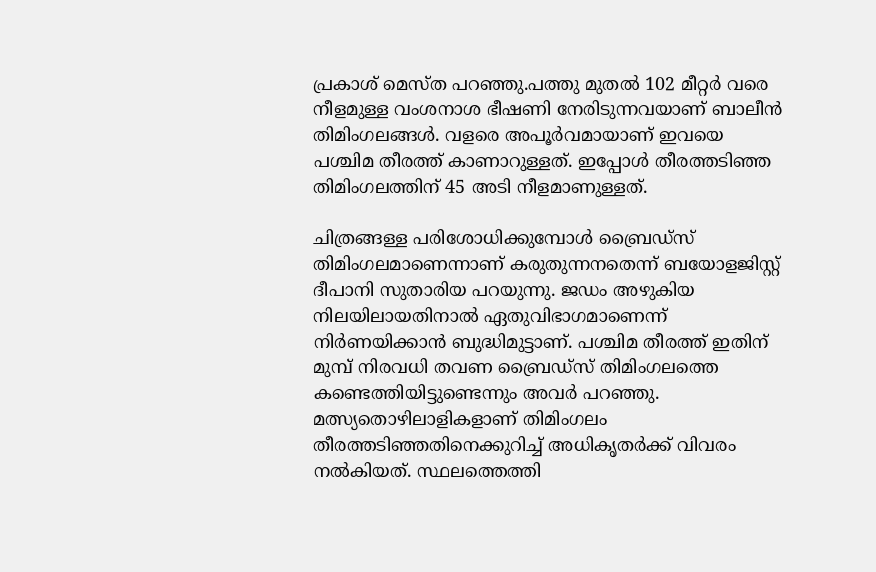പ്രകാശ് മെസ്ത പറഞ്ഞു.പത്തു മുതല്‍ 102 മീറ്റര്‍ വരെ നീളമുള്ള വംശനാശ ഭീഷണി നേരിടുന്നവയാണ് ബാലീന്‍ തിമിംഗലങ്ങള്‍. വളരെ അപൂര്‍വമായാണ് ഇവയെ പശ്ചിമ തീരത്ത് കാണാറുള്ളത്. ഇപ്പോള്‍ തീരത്തടിഞ്ഞ തിമിംഗലത്തിന് 45 അടി നീളമാണുള്ളത്.

ചിത്രങ്ങള്ള പരിശോധിക്കുമ്പോള്‍ ബ്രൈഡ്സ് തിമിംഗലമാണെന്നാണ് കരുതുന്നനതെന്ന് ബയോളജിസ്റ്റ് ദീപാനി സുതാരിയ പറയുന്നു. ജഡം അഴുകിയ നിലയിലായതിനാല്‍ ഏതുവിഭാഗമാണെന്ന് നിര്‍ണയിക്കാന്‍ ബുദ്ധിമുട്ടാണ്. പശ്ചിമ തീരത്ത് ഇതിന് മുമ്പ് നിരവധി തവണ ബ്രൈഡ്സ് തിമിംഗലത്തെ കണ്ടെത്തിയിട്ടുണ്ടെന്നും അവര്‍ പറഞ്ഞു. മത്സ്യതൊഴിലാളികളാണ് തിമിംഗലം തീരത്തടിഞ്ഞതിനെക്കുറിച്ച് അധികൃതര്‍ക്ക് വിവരം നല്‍കിയത്. സ്ഥലത്തെത്തി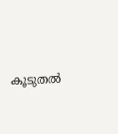കൂടുതല്‍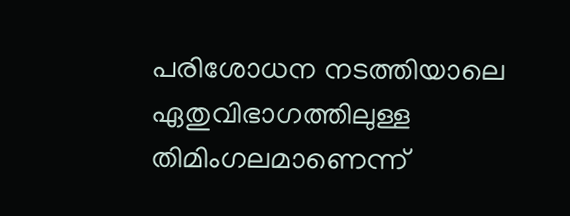പരിശോധന നടത്തിയാലെ ഏതുവിഭാഗത്തിലുള്ള തിമിംഗലമാണെന്ന്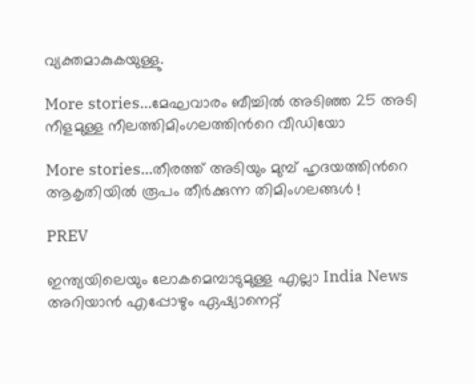വ്യക്തമാകുകയുള്ളു.

More stories...മേഘവാരം ബീച്ചിൽ അടിഞ്ഞ 25 അടി നീളമുള്ള നീലത്തിമിംഗലത്തിന്‍റെ വീഡിയോ

More stories...തീരത്ത് അടിയും മുമ്പ് ഹൃദയത്തിന്‍റെ ആകൃതിയില്‍ രൂപം തീര്‍ക്കുന്ന തിമിംഗലങ്ങള്‍ !

PREV

ഇന്ത്യയിലെയും ലോകമെമ്പാടുമുള്ള എല്ലാ India News അറിയാൻ എപ്പോഴും ഏഷ്യാനെറ്റ്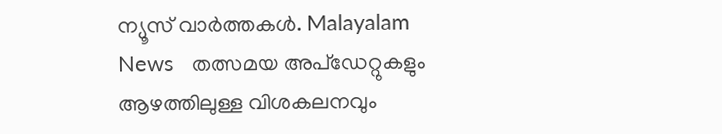ന്യൂസ് വാർത്തകൾ. Malayalam News   തത്സമയ അപ്‌ഡേറ്റുകളും ആഴത്തിലുള്ള വിശകലനവും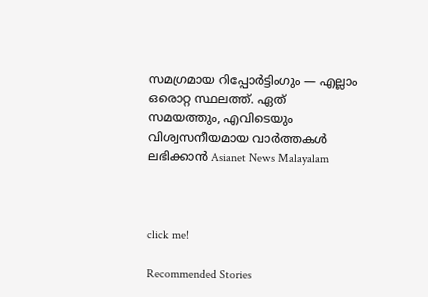സമഗ്രമായ റിപ്പോർട്ടിംഗും — എല്ലാം ഒരൊറ്റ സ്ഥലത്ത്. ഏത് സമയത്തും, എവിടെയും വിശ്വസനീയമായ വാർത്തകൾ ലഭിക്കാൻ Asianet News Malayalam



click me!

Recommended Stories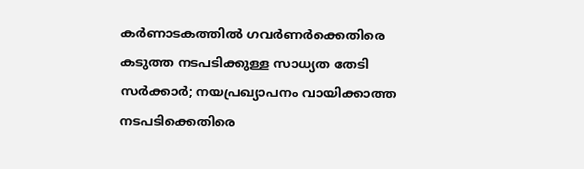കർണാടകത്തിൽ ഗവർണർക്കെതിരെ കടുത്ത നടപടിക്കുള്ള സാധ്യത തേടി സർക്കാർ; നയപ്രഖ്യാപനം വായിക്കാത്ത നടപടിക്കെതിരെ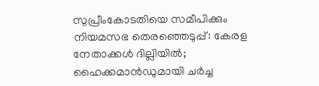സുപ്രീംകോടതിയെ സമീപിക്കും
നിയമസഭ തെരഞ്ഞെടുപ്പ്: കേരള നേതാക്കള്‍ ദില്ലിയില്‍; ഹൈക്കമാന്‍ഡുമായി ചർച്ച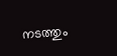നടത്തും